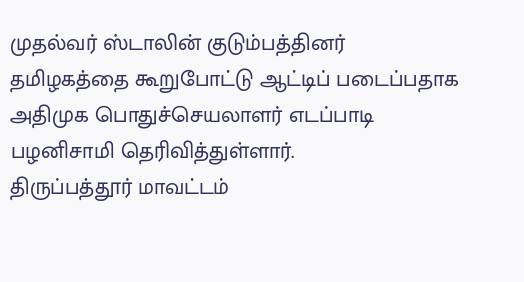முதல்வர் ஸ்டாலின் குடும்பத்தினர் தமிழகத்தை கூறுபோட்டு ஆட்டிப் படைப்பதாக அதிமுக பொதுச்செயலாளர் எடப்பாடி பழனிசாமி தெரிவித்துள்ளார்.
திருப்பத்தூர் மாவட்டம்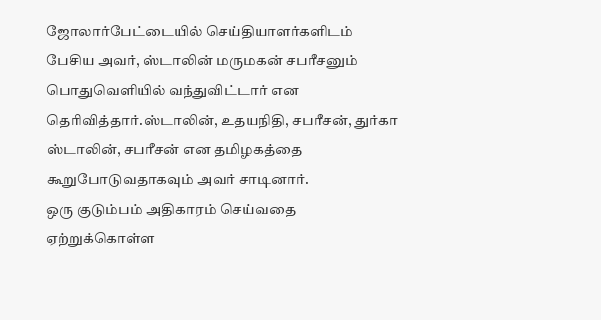ஜோலார்பேட்டையில் செய்தியாளர்களிடம் பேசிய அவர், ஸ்டாலின் மருமகன் சபரீசனும் பொதுவெளியில் வந்துவிட்டார் என தெரிவித்தார்.ஸ்டாலின், உதயநிதி, சபரீசன், துர்கா ஸ்டாலின், சபரீசன் என தமிழகத்தை கூறுபோடுவதாகவும் அவர் சாடினார்.
ஒரு குடும்பம் அதிகாரம் செய்வதை ஏற்றுக்கொள்ள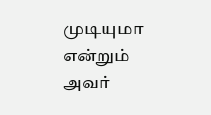முடியுமா என்றும் அவர்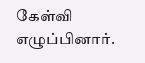கேள்வி எழுப்பினார்.